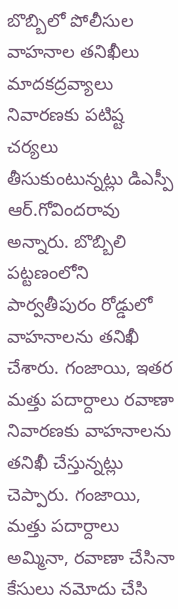బొబ్బిలో పోలీసుల వాహనాల తనిఖీలు
మాదకద్రవ్యాలు నివారణకు పటిష్ట చర్యలు తీసుకుంటున్నట్లు డిఎస్పీ ఆర్.గోవిందరావు అన్నారు. బొబ్బిలి పట్టణంలోని పార్వతీపురం రోడ్డులో వాహనాలను తనిఖీ చేశారు. గంజాయి, ఇతర మత్తు పదార్దాలు రవాణా నివారణకు వాహనాలను తనిఖీ చేస్తున్నట్లు చెప్పారు. గంజాయి, మత్తు పదార్దాలు అమ్మినా, రవాణా చేసినా కేసులు నమోదు చేసి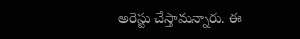అరెస్టు చేస్తామన్నారు. ఈ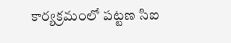కార్యక్రమంలో పట్టణ సిఐ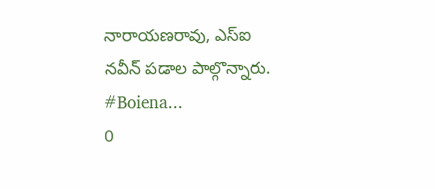నారాయణరావు, ఎస్ఐ నవీన్ పడాల పాల్గొన్నారు. #Boiena...
0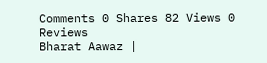Comments 0 Shares 82 Views 0 Reviews
Bharat Aawaz |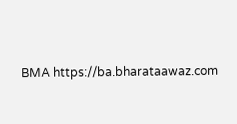BMA https://ba.bharataawaz.com